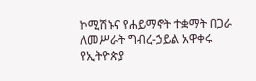ኮሚሽኑና የሐይማኖት ተቋማት በጋራ ለመሥራት ግብረ-ኃይል አዋቀሩ
የኢትዮጵያ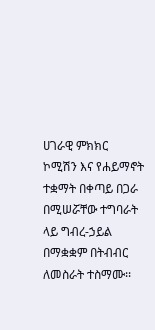ሀገራዊ ምክክር ኮሚሽን እና የሐይማኖት ተቋማት በቀጣይ በጋራ በሚሠሯቸው ተግባራት ላይ ግብረ-ኃይል በማቋቋም በትብብር ለመስራት ተስማሙ፡፡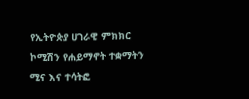የኢትዮጵያ ሀገራዊ ምክክር ኮሚሽን የሐይማኖት ተቋማትን ሚና እና ተሳትፎ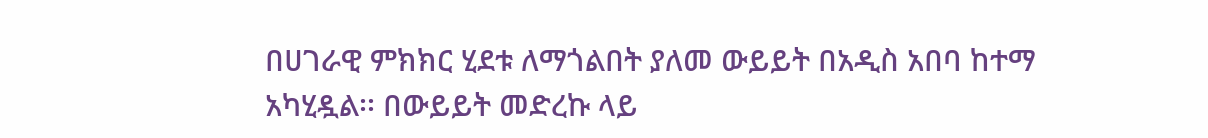በሀገራዊ ምክክር ሂደቱ ለማጎልበት ያለመ ውይይት በአዲስ አበባ ከተማ አካሂዷል፡፡ በውይይት መድረኩ ላይ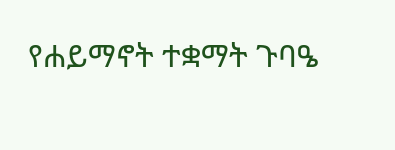የሐይማኖት ተቋማት ጉባዔ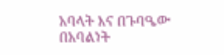አባላት እና በጉባዔው በአባልነት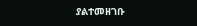ያልተመዘገቡ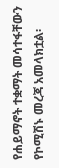የሐይማኖት ተቋማት መሳተፋቸውን የኮሚሽኑ መረጃ አመላክቷል፡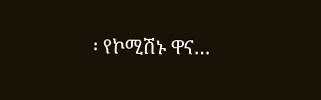፡ የኮሚሽኑ ዋና…